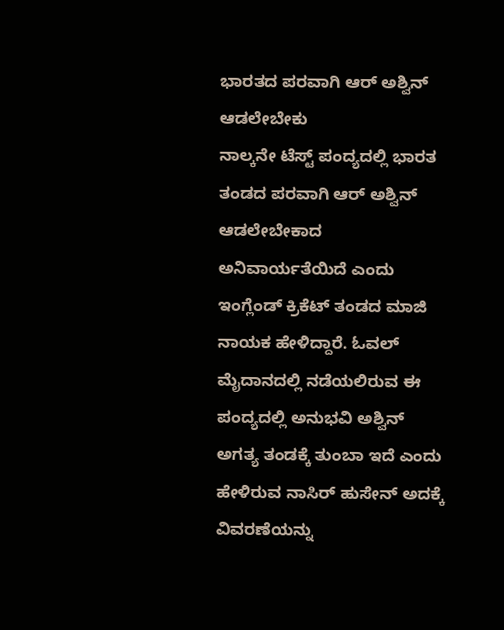ಭಾರತದ ಪರವಾಗಿ ಆರ್ ಅಶ್ವಿನ್ ಆಡಲೇಬೇಕು
ನಾಲ್ಕನೇ ಟೆಸ್ಟ್ ಪಂದ್ಯದಲ್ಲಿ ಭಾರತ ತಂಡದ ಪರವಾಗಿ ಆರ್ ಅಶ್ವಿನ್ ಆಡಲೇಬೇಕಾದ ಅನಿವಾರ್ಯತೆಯಿದೆ ಎಂದು ಇಂಗ್ಲೆಂಡ್ ಕ್ರಿಕೆಟ್ ತಂಡದ ಮಾಜಿ ನಾಯಕ ಹೇಳಿದ್ದಾರೆ. ಓವಲ್ ಮೈದಾನದಲ್ಲಿ ನಡೆಯಲಿರುವ ಈ ಪಂದ್ಯದಲ್ಲಿ ಅನುಭವಿ ಅಶ್ವಿನ್ ಅಗತ್ಯ ತಂಡಕ್ಕೆ ತುಂಬಾ ಇದೆ ಎಂದು ಹೇಳಿರುವ ನಾಸಿರ್ ಹುಸೇನ್ ಅದಕ್ಕೆ ವಿವರಣೆಯನ್ನು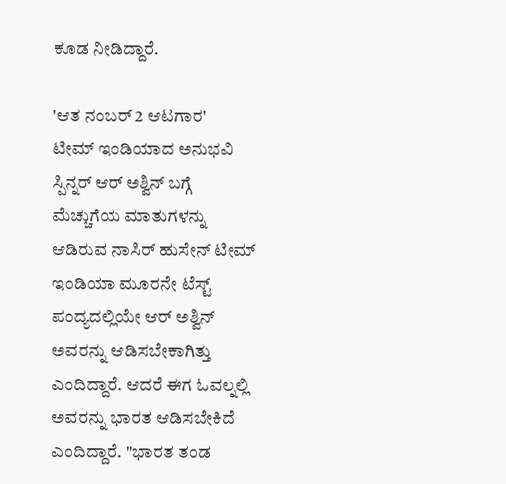ಕೂಡ ನೀಡಿದ್ದಾರೆ.

'ಆತ ನಂಬರ್ 2 ಆಟಗಾರ'
ಟೀಮ್ ಇಂಡಿಯಾದ ಅನುಭವಿ ಸ್ಪಿನ್ನರ್ ಆರ್ ಅಶ್ವಿನ್ ಬಗ್ಗೆ ಮೆಚ್ಚುಗೆಯ ಮಾತುಗಳನ್ನು ಆಡಿರುವ ನಾಸಿರ್ ಹುಸೇನ್ ಟೀಮ್ ಇಂಡಿಯಾ ಮೂರನೇ ಟೆಸ್ಟ್ ಪಂದ್ಯದಲ್ಲಿಯೇ ಆರ್ ಅಶ್ವಿನ್ ಅವರನ್ನು ಆಡಿಸಬೇಕಾಗಿತ್ತು ಎಂದಿದ್ದಾರೆ. ಆದರೆ ಈಗ ಓವಲ್ನಲ್ಲಿ ಅವರನ್ನು ಭಾರತ ಆಡಿಸಬೇಕಿದೆ ಎಂದಿದ್ದಾರೆ. "ಭಾರತ ತಂಡ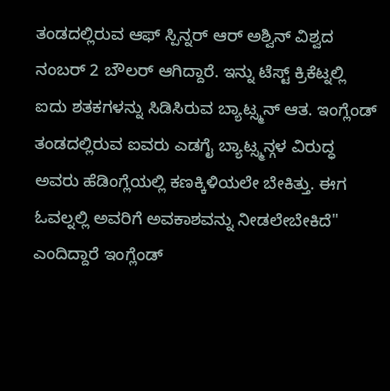ತಂಡದಲ್ಲಿರುವ ಆಫ್ ಸ್ಪಿನ್ನರ್ ಆರ್ ಅಶ್ವಿನ್ ವಿಶ್ವದ ನಂಬರ್ 2 ಬೌಲರ್ ಆಗಿದ್ದಾರೆ. ಇನ್ನು ಟೆಸ್ಟ್ ಕ್ರಿಕೆಟ್ನಲ್ಲಿ ಐದು ಶತಕಗಳನ್ನು ಸಿಡಿಸಿರುವ ಬ್ಯಾಟ್ಸ್ಮನ್ ಆತ. ಇಂಗ್ಲೆಂಡ್ ತಂಡದಲ್ಲಿರುವ ಐವರು ಎಡಗೈ ಬ್ಯಾಟ್ಸ್ಮನ್ಗಳ ವಿರುದ್ಧ ಅವರು ಹೆಡಿಂಗ್ಲೆಯಲ್ಲಿ ಕಣಕ್ಕಿಳಿಯಲೇ ಬೇಕಿತ್ತು. ಈಗ ಓವಲ್ನಲ್ಲಿ ಅವರಿಗೆ ಅವಕಾಶವನ್ನು ನೀಡಲೇಬೇಕಿದೆ" ಎಂದಿದ್ದಾರೆ ಇಂಗ್ಲೆಂಡ್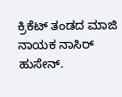ಕ್ರಿಕೆಟ್ ತಂಡದ ಮಾಜಿ ನಾಯಕ ನಾಸಿರ್ ಹುಸೇನ್.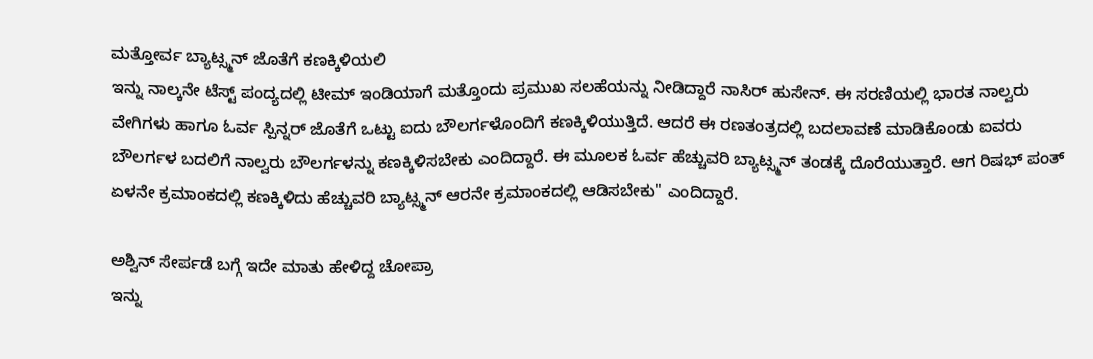ಮತ್ತೋರ್ವ ಬ್ಯಾಟ್ಸ್ಮನ್ ಜೊತೆಗೆ ಕಣಕ್ಕಿಳಿಯಲಿ
ಇನ್ನು ನಾಲ್ಕನೇ ಟೆಸ್ಟ್ ಪಂದ್ಯದಲ್ಲಿ ಟೀಮ್ ಇಂಡಿಯಾಗೆ ಮತ್ತೊಂದು ಪ್ರಮುಖ ಸಲಹೆಯನ್ನು ನೀಡಿದ್ದಾರೆ ನಾಸಿರ್ ಹುಸೇನ್. ಈ ಸರಣಿಯಲ್ಲಿ ಭಾರತ ನಾಲ್ವರು ವೇಗಿಗಳು ಹಾಗೂ ಓರ್ವ ಸ್ಪಿನ್ನರ್ ಜೊತೆಗೆ ಒಟ್ಟು ಐದು ಬೌಲರ್ಗಳೊಂದಿಗೆ ಕಣಕ್ಕಿಳಿಯುತ್ತಿದೆ. ಆದರೆ ಈ ರಣತಂತ್ರದಲ್ಲಿ ಬದಲಾವಣೆ ಮಾಡಿಕೊಂಡು ಐವರು ಬೌಲರ್ಗಳ ಬದಲಿಗೆ ನಾಲ್ವರು ಬೌಲರ್ಗಳನ್ನು ಕಣಕ್ಕಿಳಿಸಬೇಕು ಎಂದಿದ್ದಾರೆ. ಈ ಮೂಲಕ ಓರ್ವ ಹೆಚ್ಚುವರಿ ಬ್ಯಾಟ್ಸ್ಮನ್ ತಂಡಕ್ಕೆ ದೊರೆಯುತ್ತಾರೆ. ಆಗ ರಿಷಭ್ ಪಂತ್ ಏಳನೇ ಕ್ರಮಾಂಕದಲ್ಲಿ ಕಣಕ್ಕಿಳಿದು ಹೆಚ್ಚುವರಿ ಬ್ಯಾಟ್ಸ್ಮನ್ ಆರನೇ ಕ್ರಮಾಂಕದಲ್ಲಿ ಆಡಿಸಬೇಕು" ಎಂದಿದ್ದಾರೆ.

ಅಶ್ವಿನ್ ಸೇರ್ಪಡೆ ಬಗ್ಗೆ ಇದೇ ಮಾತು ಹೇಳಿದ್ದ ಚೋಪ್ರಾ
ಇನ್ನು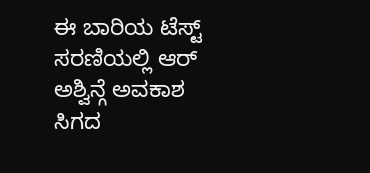ಈ ಬಾರಿಯ ಟೆಸ್ಟ್ ಸರಣಿಯಲ್ಲಿ ಆರ್ ಅಶ್ವಿನ್ಗೆ ಅವಕಾಶ ಸಿಗದ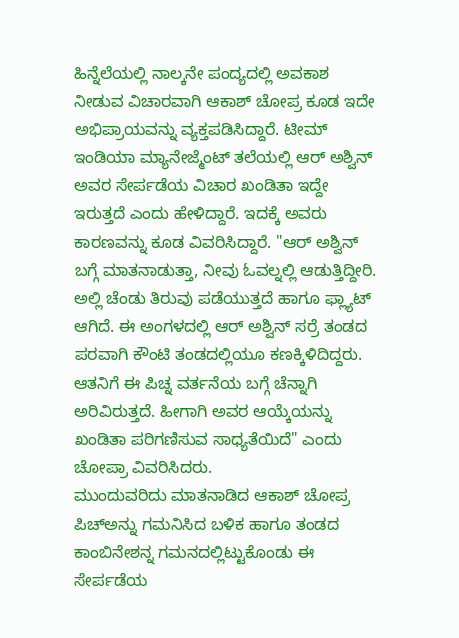ಹಿನ್ನೆಲೆಯಲ್ಲಿ ನಾಲ್ಕನೇ ಪಂದ್ಯದಲ್ಲಿ ಅವಕಾಶ ನೀಡುವ ವಿಚಾರವಾಗಿ ಆಕಾಶ್ ಚೋಪ್ರ ಕೂಡ ಇದೇ ಅಭಿಪ್ರಾಯವನ್ನು ವ್ಯಕ್ತಪಡಿಸಿದ್ದಾರೆ. ಟೀಮ್ ಇಂಡಿಯಾ ಮ್ಯಾನೇಜ್ಮೆಂಟ್ ತಲೆಯಲ್ಲಿ ಆರ್ ಅಶ್ವಿನ್ ಅವರ ಸೇರ್ಪಡೆಯ ವಿಚಾರ ಖಂಡಿತಾ ಇದ್ದೇ ಇರುತ್ತದೆ ಎಂದು ಹೇಳಿದ್ದಾರೆ. ಇದಕ್ಕೆ ಅವರು ಕಾರಣವನ್ನು ಕೂಡ ವಿವರಿಸಿದ್ದಾರೆ. "ಆರ್ ಅಶ್ವಿನ್ ಬಗ್ಗೆ ಮಾತನಾಡುತ್ತಾ, ನೀವು ಓವಲ್ನಲ್ಲಿ ಆಡುತ್ತಿದ್ದೀರಿ. ಅಲ್ಲಿ ಚೆಂಡು ತಿರುವು ಪಡೆಯುತ್ತದೆ ಹಾಗೂ ಫ್ಲ್ಯಾಟ್ ಆಗಿದೆ. ಈ ಅಂಗಳದಲ್ಲಿ ಆರ್ ಅಶ್ವಿನ್ ಸರ್ರೆ ತಂಡದ ಪರವಾಗಿ ಕೌಂಟಿ ತಂಡದಲ್ಲಿಯೂ ಕಣಕ್ಕಿಳಿದಿದ್ದರು. ಆತನಿಗೆ ಈ ಪಿಚ್ನ ವರ್ತನೆಯ ಬಗ್ಗೆ ಚೆನ್ನಾಗಿ ಅರಿವಿರುತ್ತದೆ. ಹೀಗಾಗಿ ಅವರ ಆಯ್ಕೆಯನ್ನು ಖಂಡಿತಾ ಪರಿಗಣಿಸುವ ಸಾಧ್ಯತೆಯಿದೆ" ಎಂದು ಚೋಪ್ರಾ ವಿವರಿಸಿದರು.
ಮುಂದುವರಿದು ಮಾತನಾಡಿದ ಆಕಾಶ್ ಚೋಪ್ರ ಪಿಚ್ಅನ್ನು ಗಮನಿಸಿದ ಬಳಿಕ ಹಾಗೂ ತಂಡದ ಕಾಂಬಿನೇಶನ್ನ ಗಮನದಲ್ಲಿಟ್ಟುಕೊಂಡು ಈ ಸೇರ್ಪಡೆಯ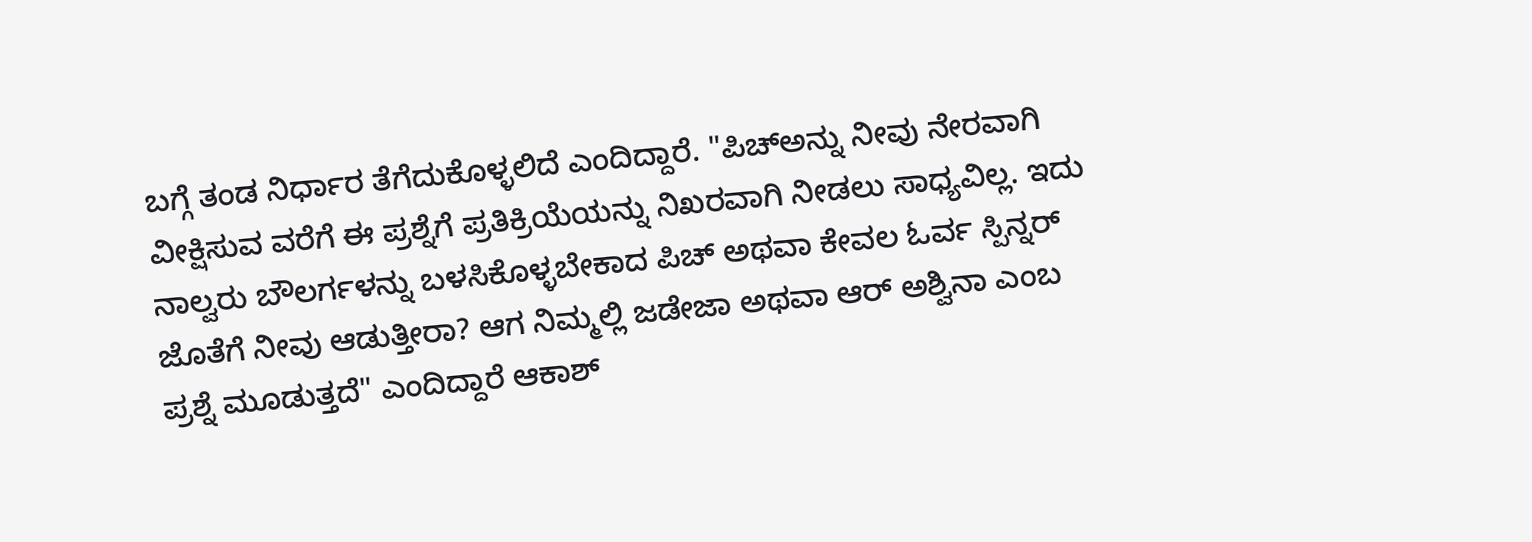ಬಗ್ಗೆ ತಂಡ ನಿರ್ಧಾರ ತೆಗೆದುಕೊಳ್ಳಲಿದೆ ಎಂದಿದ್ದಾರೆ. "ಪಿಚ್ಅನ್ನು ನೀವು ನೇರವಾಗಿ ವೀಕ್ಷಿಸುವ ವರೆಗೆ ಈ ಪ್ರಶ್ನೆಗೆ ಪ್ರತಿಕ್ರಿಯೆಯನ್ನು ನಿಖರವಾಗಿ ನೀಡಲು ಸಾಧ್ಯವಿಲ್ಲ. ಇದು ನಾಲ್ವರು ಬೌಲರ್ಗಳನ್ನು ಬಳಸಿಕೊಳ್ಳಬೇಕಾದ ಪಿಚ್ ಅಥವಾ ಕೇವಲ ಓರ್ವ ಸ್ಪಿನ್ನರ್ ಜೊತೆಗೆ ನೀವು ಆಡುತ್ತೀರಾ? ಆಗ ನಿಮ್ಮಲ್ಲಿ ಜಡೇಜಾ ಅಥವಾ ಆರ್ ಅಶ್ವಿನಾ ಎಂಬ ಪ್ರಶ್ನೆ ಮೂಡುತ್ತದೆ" ಎಂದಿದ್ದಾರೆ ಆಕಾಶ್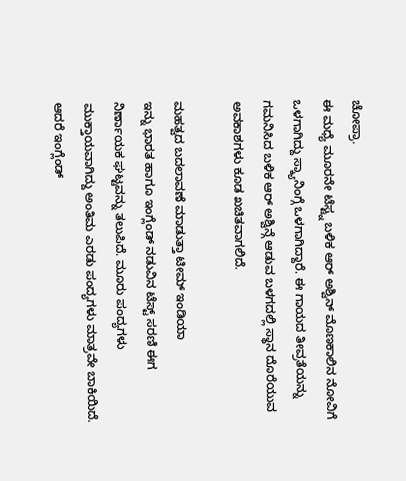ಚೋಪ್ರಾ.
ಈ ಮಧ್ಯೆ ಮೂರನೇ ಟೆಸ್ಟ್ನ ಬಳಿಕ ಆರ್ ಅಶ್ವಿನ್ ಮೊಣಕಾಲಿನ ನೋವಿಗೆ ಒಳಗಾಗಿದ್ದು ಸ್ಕ್ಯಾನಿಂಗ್ಗೆ ಒಳಗಾಗಿದ್ದಾರೆ. ಈ ಗಾಯದ ತೀವ್ರತೆಯನ್ನು ಗಮನಿಸಿದ ಬಳಿಕ ಆರ್ ಅಶ್ವಿನ್ಗೆ ಆಡುವ ಬಳಗದಲ್ಲಿ ಸ್ಥಾನ ದೊರೆಯುವ ಅವಕಾಶಗಳು ಕೂಡ ಖಚಿತವಾಗಲಿದೆ.

ಮಹತ್ವದ ಬದಲಾವಣೆ ಮಾಡುತ್ತಾ ಟೀಮ್ ಇಂಡಿಯಾ
ಇನ್ನು ಭಾರತ ಹಾಗೂ ಇಂಗ್ಲೆಂಡ್ ನಡುವಿನ ಟೆಸ್ಟ್ ಸರಣಿ ಈಗ ನಿರ್ಣಾಯಕ ಘಟ್ಟವನ್ನು ತಲುಪಿದೆ. ಮೂರು ಪಂದ್ಯಗಳು ಮುಕ್ತಾಯವಾಗಿದ್ದು ಅಂತಿಮ ಎರಡು ಪಂದ್ಯಗಳು ಮಾತ್ರವೇ ಬಾಕಿಯಿದೆ. ಆದರೆ ಇಂಗ್ಲೆಂಡ್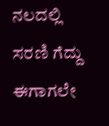ನಲದಲ್ಲಿ ಸರಣಿ ಗೆದ್ದು ಈಗಾಗಲೇ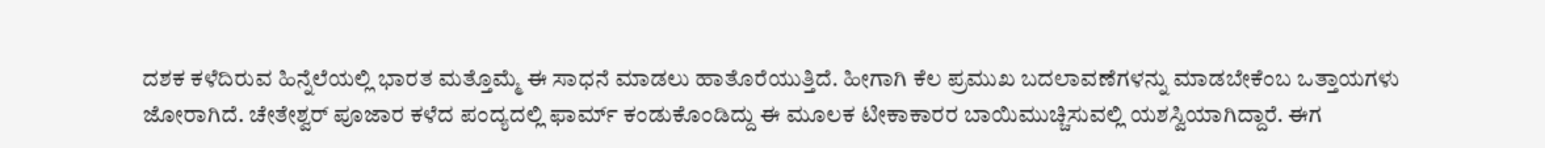ದಶಕ ಕಳೆದಿರುವ ಹಿನ್ನೆಲೆಯಲ್ಲಿ ಭಾರತ ಮತ್ತೊಮ್ಮೆ ಈ ಸಾಧನೆ ಮಾಡಲು ಹಾತೊರೆಯುತ್ತಿದೆ. ಹೀಗಾಗಿ ಕೆಲ ಪ್ರಮುಖ ಬದಲಾವಣೆಗಳನ್ನು ಮಾಡಬೇಕೆಂಬ ಒತ್ತಾಯಗಳು ಜೋರಾಗಿದೆ. ಚೇತೇಶ್ವರ್ ಪೂಜಾರ ಕಳೆದ ಪಂದ್ಯದಲ್ಲಿ ಫಾರ್ಮ್ ಕಂಡುಕೊಂಡಿದ್ದು ಈ ಮೂಲಕ ಟೀಕಾಕಾರರ ಬಾಯಿಮುಚ್ಚಿಸುವಲ್ಲಿ ಯಶಸ್ವಿಯಾಗಿದ್ದಾರೆ. ಈಗ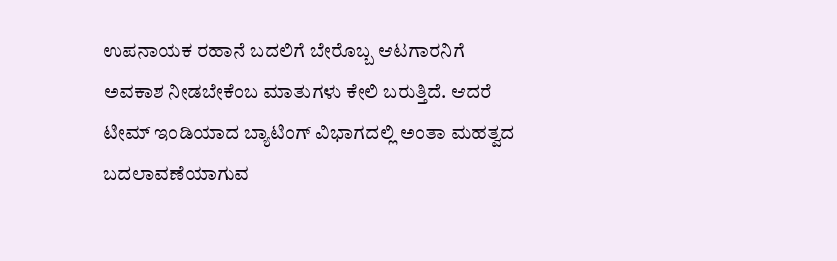ಉಪನಾಯಕ ರಹಾನೆ ಬದಲಿಗೆ ಬೇರೊಬ್ಬ ಆಟಗಾರನಿಗೆ ಅವಕಾಶ ನೀಡಬೇಕೆಂಬ ಮಾತುಗಳು ಕೇಲಿ ಬರುತ್ತಿದೆ. ಆದರೆ ಟೀಮ್ ಇಂಡಿಯಾದ ಬ್ಯಾಟಿಂಗ್ ವಿಭಾಗದಲ್ಲಿ ಅಂತಾ ಮಹತ್ವದ ಬದಲಾವಣೆಯಾಗುವ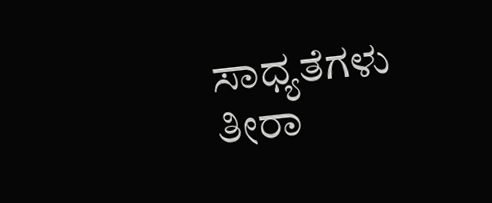ಸಾಧ್ಯತೆಗಳು ತೀರಾ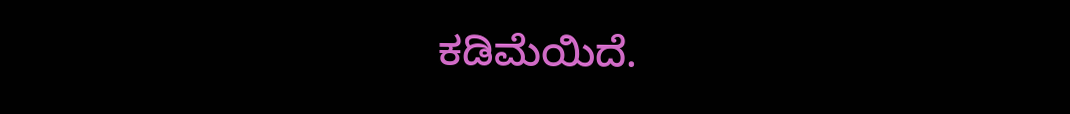ಕಡಿಮೆಯಿದೆ.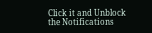Click it and Unblock the Notifications